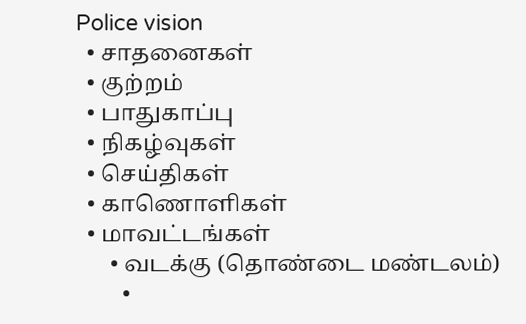Police vision
  • சாதனைகள்
  • குற்றம்
  • பாதுகாப்பு
  • நிகழ்வுகள்
  • செய்திகள்
  • காணொளிகள்
  • மாவட்டங்கள்
      • வடக்கு (தொண்டை மண்டலம்)
        •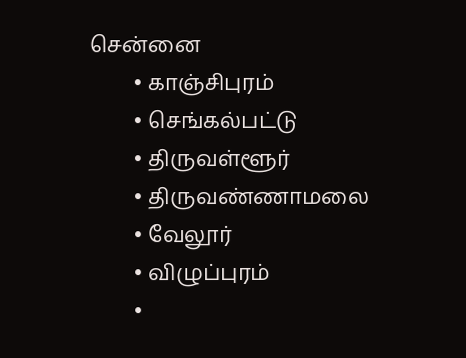சென்னை
        • காஞ்சிபுரம்
        • செங்கல்பட்டு
        • திருவள்ளூர்
        • திருவண்ணாமலை
        • வேலூர்
        • விழுப்புரம்
        •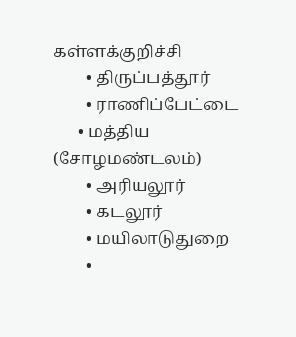கள்ளக்குறிச்சி
        • திருப்பத்தூர்
        • ராணிப்பேட்டை
      • மத்திய (சோழமண்டலம்)
        • அரியலூர்
        • கடலூர்
        • மயிலாடுதுறை
        •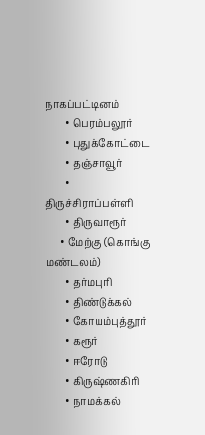நாகப்பட்டினம்
        • பெரம்பலூர்
        • புதுக்கோட்டை
        • தஞ்சாவூர்
        • திருச்சிராப்பள்ளி
        • திருவாரூர்
      • மேற்கு (கொங்கு மண்டலம்)
        • தர்மபுரி
        • திண்டுக்கல்
        • கோயம்புத்தூர்
        • கரூர்
        • ஈரோடு
        • கிருஷ்ணகிரி
        • நாமக்கல்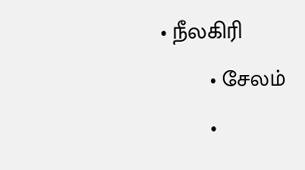• நீலகிரி
        • சேலம்
        •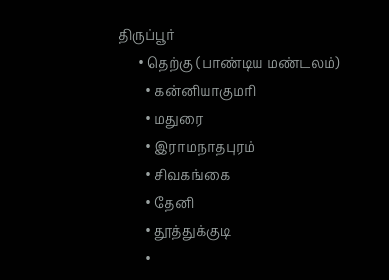திருப்பூர்
      • தெற்கு (பாண்டிய மண்டலம்)
        • கன்னியாகுமரி
        • மதுரை
        • இராமநாதபுரம்
        • சிவகங்கை
        • தேனி
        • தூத்துக்குடி
        •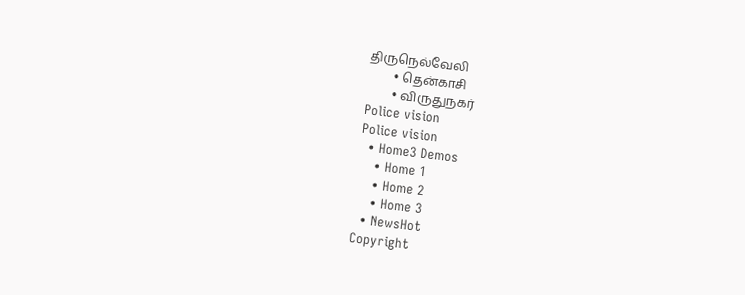திருநெல்வேலி
        • தென்காசி
        • விருதுநகர்
Police vision
Police vision
  • Home3 Demos
    • Home 1
    • Home 2
    • Home 3
  • NewsHot
Copyright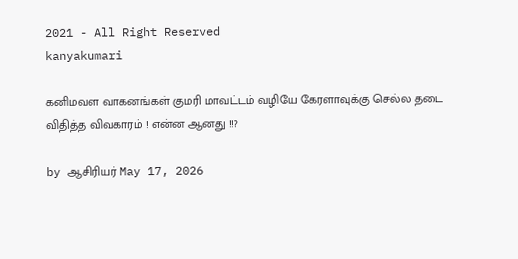2021 - All Right Reserved
kanyakumari

கனிமவள வாகனங்கள் குமரி மாவட்டம் வழியே கேரளாவுக்கு செல்ல தடை விதித்த விவகாரம் ! என்ன ஆனது !!?

by ஆசிரியர் May 17, 2026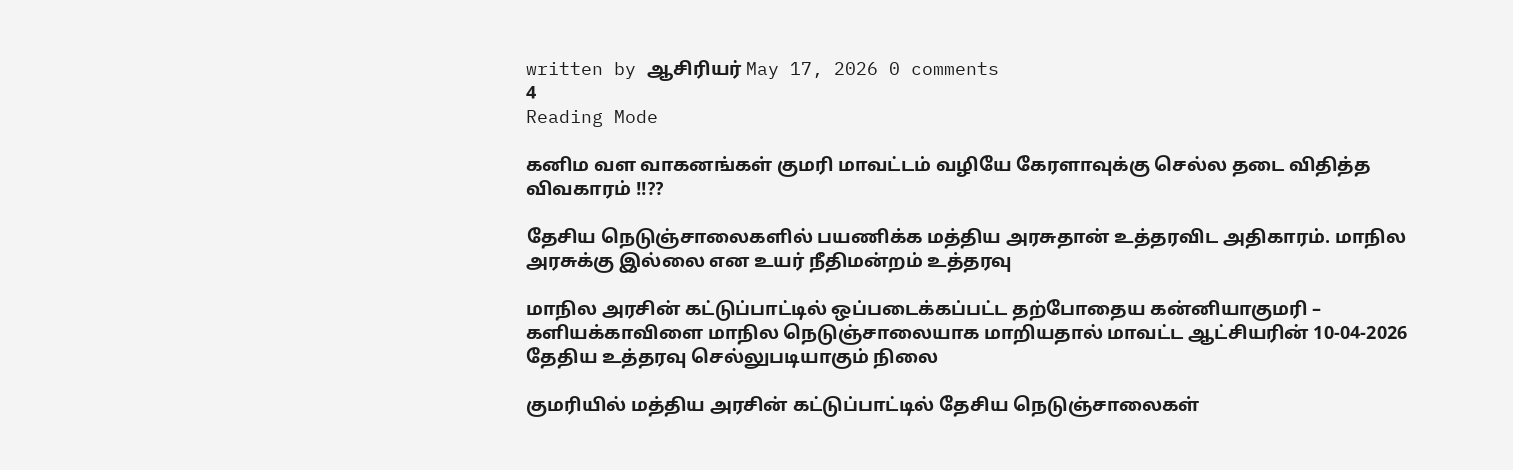written by ஆசிரியர் May 17, 2026 0 comments
4
Reading Mode

கனிம வள வாகனங்கள் குமரி மாவட்டம் வழியே கேரளாவுக்கு செல்ல தடை விதித்த விவகாரம் !!??

தேசிய நெடுஞ்சாலைகளில் பயணிக்க மத்திய அரசுதான் உத்தரவிட அதிகாரம். மாநில அரசுக்கு இல்லை என உயர் நீதிமன்றம் உத்தரவு

மாநில அரசின் கட்டுப்பாட்டில் ஒப்படைக்கப்பட்ட தற்போதைய கன்னியாகுமரி – களியக்காவிளை மாநில நெடுஞ்சாலையாக மாறியதால் மாவட்ட ஆட்சியரின் 10-04-2026 தேதிய உத்தரவு செல்லுபடியாகும் நிலை

குமரியில் மத்திய அரசின் கட்டுப்பாட்டில் தேசிய நெடுஞ்சாலைகள்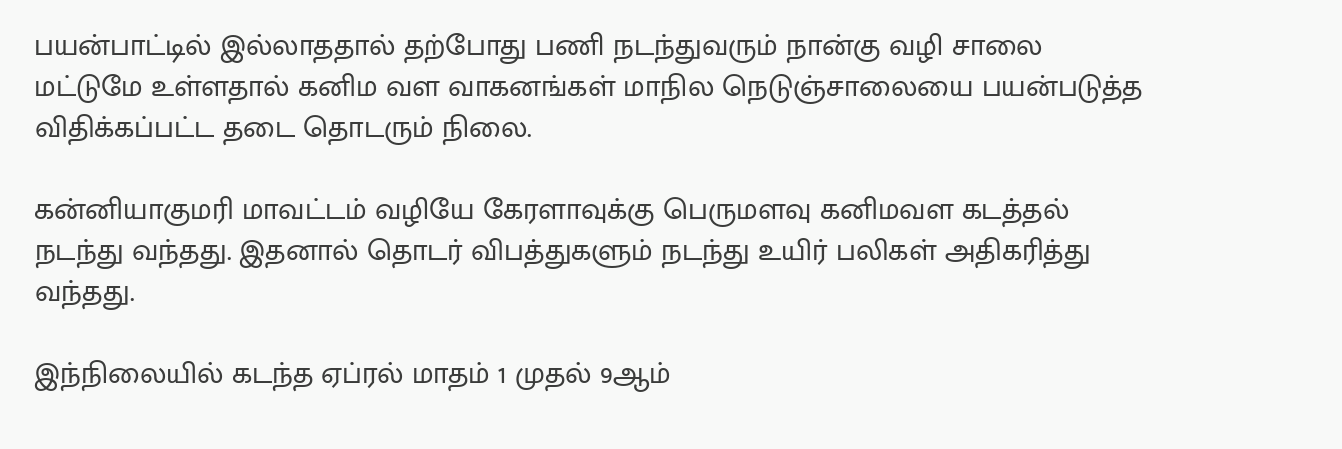பயன்பாட்டில் இல்லாததால் தற்போது பணி நடந்துவரும் நான்கு வழி சாலை மட்டுமே உள்ளதால் கனிம வள வாகனங்கள் மாநில நெடுஞ்சாலையை பயன்படுத்த விதிக்கப்பட்ட தடை தொடரும் நிலை.

கன்னியாகுமரி மாவட்டம் வழியே கேரளாவுக்கு பெருமளவு கனிமவள கடத்தல் நடந்து வந்தது. இதனால் தொடர் விபத்துகளும் நடந்து உயிர் பலிகள் அதிகரித்து வந்தது.

இந்நிலையில் கடந்த ஏப்ரல் மாதம் 1 முதல் 9ஆம்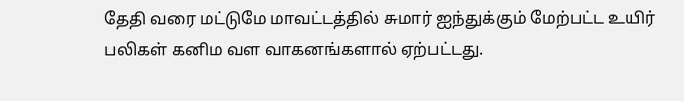தேதி வரை மட்டுமே மாவட்டத்தில் சுமார் ஐந்துக்கும் மேற்பட்ட உயிர் பலிகள் கனிம வள வாகனங்களால் ஏற்பட்டது.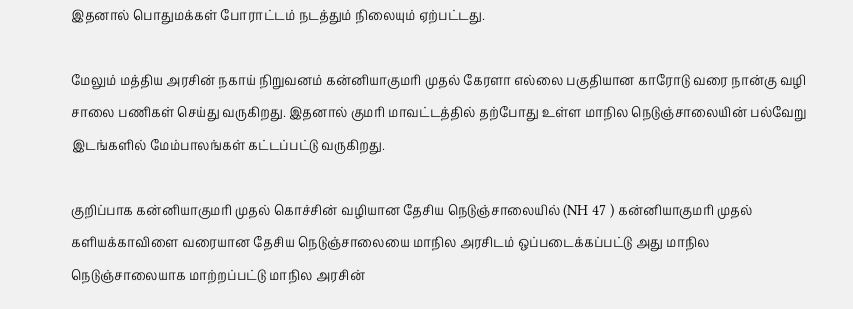இதனால் பொதுமக்கள் போராட்டம் நடத்தும் நிலையும் ஏற்பட்டது.

மேலும் மத்திய அரசின் நகாய் நிறுவனம் கன்னியாகுமரி முதல் கேரளா எல்லை பகுதியான காரோடு வரை நான்கு வழி சாலை பணிகள் செய்து வருகிறது. இதனால் குமரி மாவட்டத்தில் தற்போது உள்ள மாநில நெடுஞ்சாலையின் பல்வேறு இடங்களில் மேம்பாலங்கள் கட்டப்பட்டு வருகிறது.

குறிப்பாக கன்னியாகுமரி முதல் கொச்சின் வழியான தேசிய நெடுஞ்சாலையில் (NH 47 ) கன்னியாகுமரி முதல் களியக்காவிளை வரையான தேசிய நெடுஞ்சாலையை மாநில அரசிடம் ஒப்படைக்கப்பட்டு அது மாநில நெடுஞ்சாலையாக மாற்றப்பட்டு மாநில அரசின்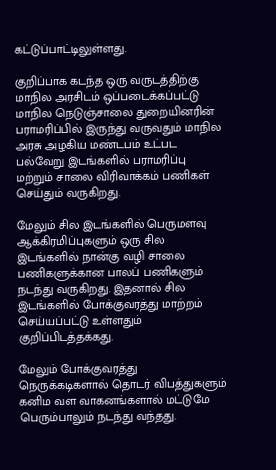கட்டுப்பாட்டிலுள்ளது.

குறிப்பாக கடந்த ஒரு வருடத்திற்கு மாநில அரசிடம் ஒப்படைக்கப்பட்டு மாநில நெடுஞ்சாலை துறையினரின் பராமரிப்பில் இருந்து வருவதும் மாநில அரசு அழகிய மண்டபம் உட்பட பல்வேறு இடங்களில் பராமரிப்பு மற்றும் சாலை விரிவாக்கம் பணிகள் செய்தும் வருகிறது.

மேலும் சில இடங்களில் பெருமளவு ஆக்கிரமிப்புகளும் ஒரு சில இடங்களில் நான்கு வழி சாலை பணிகளுக்கான பாலப் பணிகளும் நடந்து வருகிறது. இதனால் சில இடங்களில் போக்குவரத்து மாற்றம் செய்யப்பட்டு உள்ளதும் குறிப்பிடத்தக்கது.

மேலும் போக்குவரத்து நெருக்கடிகளால் தொடர் விபத்துகளும் கனிம வள வாகனங்களால் மட்டுமே பெரும்பாலும் நடந்து வந்தது.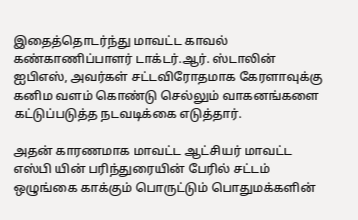இதைத்தொடர்ந்து மாவட்ட காவல் கண்காணிப்பாளர் டாக்டர்.ஆர். ஸ்டாலின் ஐபிஎஸ், அவர்கள் சட்டவிரோதமாக கேரளாவுக்கு கனிம வளம் கொண்டு செல்லும் வாகனங்களை கட்டுப்படுத்த நடவடிக்கை எடுத்தார்.

அதன் காரணமாக மாவட்ட ஆட்சியர் மாவட்ட எஸ்பி யின் பரிந்துரையின் பேரில் சட்டம் ஒழுங்கை காக்கும் பொருட்டும் பொதுமக்களின்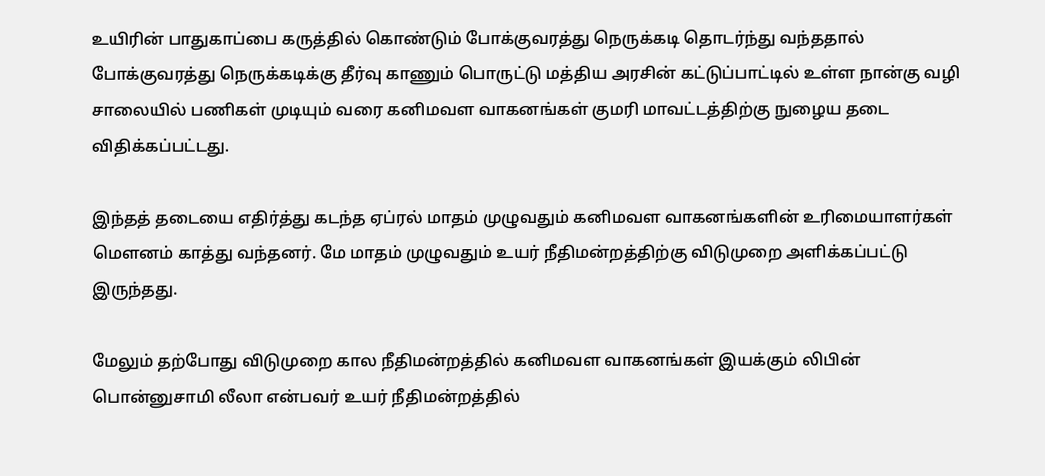உயிரின் பாதுகாப்பை கருத்தில் கொண்டும் போக்குவரத்து நெருக்கடி தொடர்ந்து வந்ததால் போக்குவரத்து நெருக்கடிக்கு தீர்வு காணும் பொருட்டு மத்திய அரசின் கட்டுப்பாட்டில் உள்ள நான்கு வழி சாலையில் பணிகள் முடியும் வரை கனிமவள வாகனங்கள் குமரி மாவட்டத்திற்கு நுழைய தடை விதிக்கப்பட்டது.

இந்தத் தடையை எதிர்த்து கடந்த ஏப்ரல் மாதம் முழுவதும் கனிமவள வாகனங்களின் உரிமையாளர்கள் மௌனம் காத்து வந்தனர். மே மாதம் முழுவதும் உயர் நீதிமன்றத்திற்கு விடுமுறை அளிக்கப்பட்டு இருந்தது.

மேலும் தற்போது விடுமுறை கால நீதிமன்றத்தில் கனிமவள வாகனங்கள் இயக்கும் லிபின் பொன்னுசாமி லீலா என்பவர் உயர் நீதிமன்றத்தில்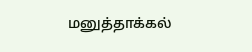மனுத்தாக்கல்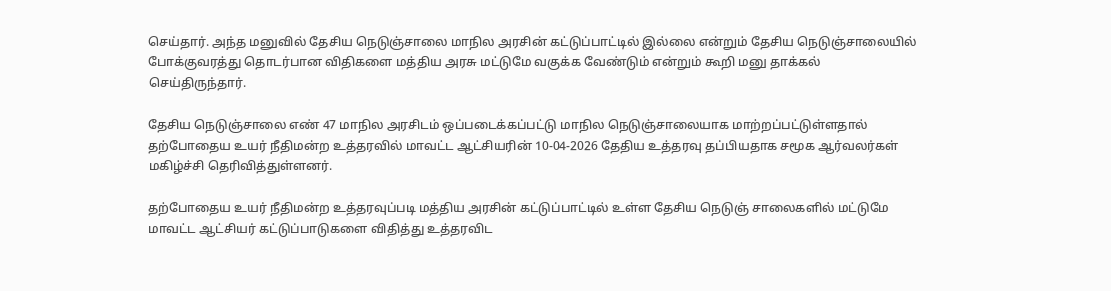செய்தார். அந்த மனுவில் தேசிய நெடுஞ்சாலை மாநில அரசின் கட்டுப்பாட்டில் இல்லை என்றும் தேசிய நெடுஞ்சாலையில் போக்குவரத்து தொடர்பான விதிகளை மத்திய அரசு மட்டுமே வகுக்க வேண்டும் என்றும் கூறி மனு தாக்கல் செய்திருந்தார்.

தேசிய நெடுஞ்சாலை எண் 47 மாநில அரசிடம் ஒப்படைக்கப்பட்டு மாநில நெடுஞ்சாலையாக மாற்றப்பட்டுள்ளதால் தற்போதைய உயர் நீதிமன்ற உத்தரவில் மாவட்ட ஆட்சியரின் 10-04-2026 தேதிய உத்தரவு தப்பியதாக சமூக ஆர்வலர்கள் மகிழ்ச்சி தெரிவித்துள்ளனர்.

தற்போதைய உயர் நீதிமன்ற உத்தரவுப்படி மத்திய அரசின் கட்டுப்பாட்டில் உள்ள தேசிய நெடுஞ் சாலைகளில் மட்டுமே மாவட்ட ஆட்சியர் கட்டுப்பாடுகளை விதித்து உத்தரவிட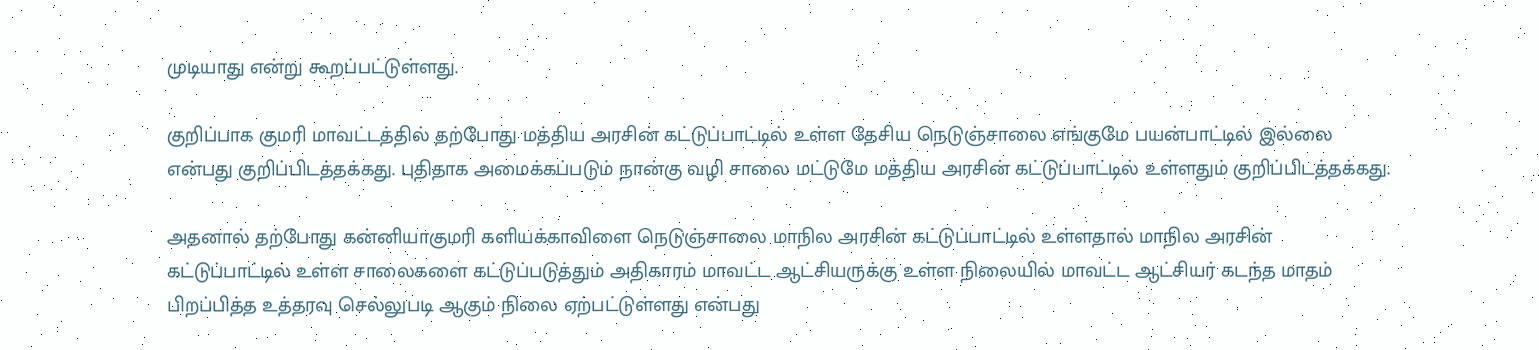முடியாது என்று கூறப்பட்டுள்ளது.

குறிப்பாக குமரி மாவட்டத்தில் தற்போது மத்திய அரசின் கட்டுப்பாட்டில் உள்ள தேசிய நெடுஞ்சாலை எங்குமே பயன்பாட்டில் இல்லை என்பது குறிப்பிடத்தக்கது. புதிதாக அமைக்கப்படும் நான்கு வழி சாலை மட்டுமே மத்திய அரசின் கட்டுப்பாட்டில் உள்ளதும் குறிப்பிடத்தக்கது.

அதனால் தற்போது கன்னியாகுமரி களியக்காவிளை நெடுஞ்சாலை மாநில அரசின் கட்டுப்பாட்டில் உள்ளதால் மாநில அரசின் கட்டுப்பாட்டில் உள்ள சாலைகளை கட்டுப்படுத்தும் அதிகாரம் மாவட்ட ஆட்சியருக்கு உள்ள நிலையில் மாவட்ட ஆட்சியர் கடந்த மாதம் பிறப்பித்த உத்தரவு செல்லுபடி ஆகும் நிலை ஏற்பட்டுள்ளது என்பது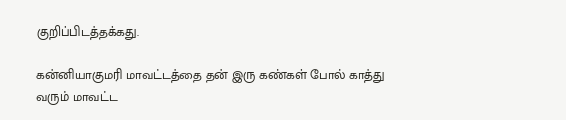குறிப்பிடத்தக்கது.

கன்னியாகுமரி மாவட்டத்தை தன் இரு கண்கள் போல் காத்து வரும் மாவட்ட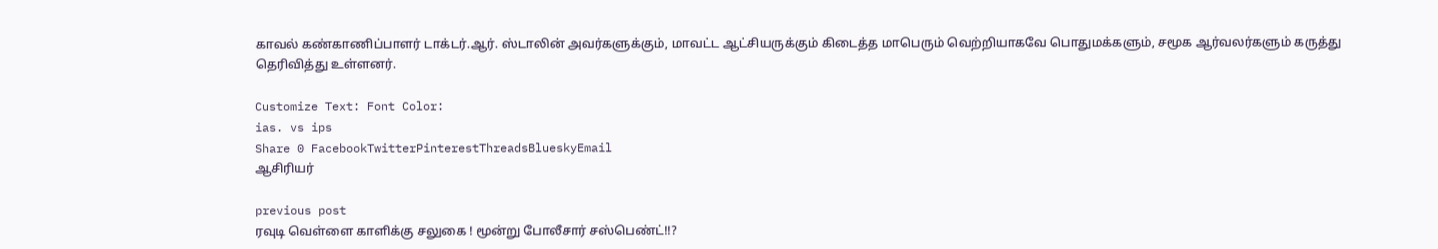காவல் கண்காணிப்பாளர் டாக்டர்.ஆர். ஸ்டாலின் அவர்களுக்கும், மாவட்ட ஆட்சியருக்கும் கிடைத்த மாபெரும் வெற்றியாகவே பொதுமக்களும், சமூக ஆர்வலர்களும் கருத்து தெரிவித்து உள்ளனர்.

Customize Text: Font Color:
ias. vs ips
Share 0 FacebookTwitterPinterestThreadsBlueskyEmail
ஆசிரியர்

previous post
ரவுடி வெள்ளை காளிக்கு சலுகை ! மூன்று போலீசார் சஸ்பெண்ட்!!?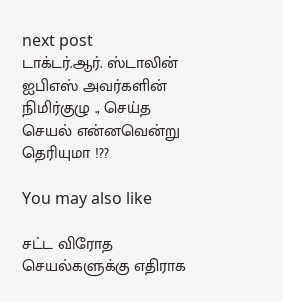next post
டாக்டர்.ஆர். ஸ்டாலின் ஐபிஎஸ் அவர்களின் நிமிர்குழு ., செய்த செயல் என்னவென்று தெரியுமா !??

You may also like

சட்ட விரோத செயல்களுக்கு எதிராக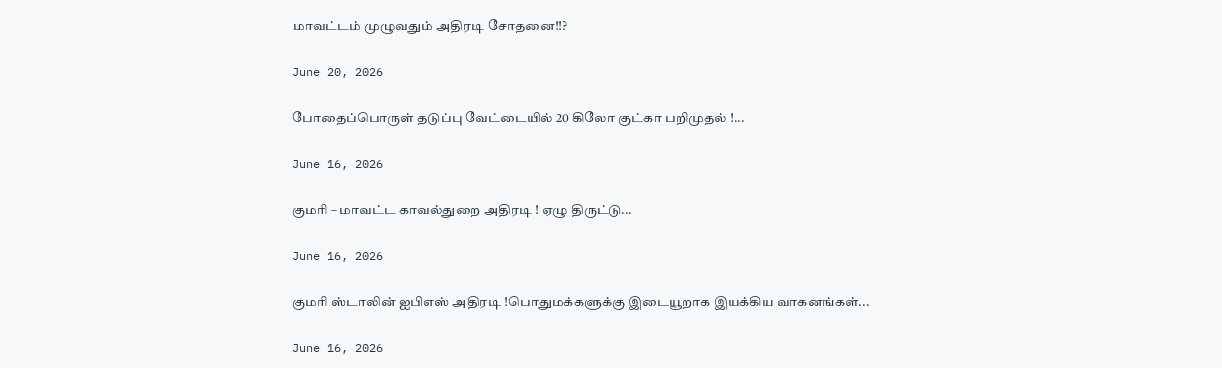மாவட்டம் முழுவதும் அதிரடி சோதனை!!?

June 20, 2026

போதைப்பொருள் தடுப்பு வேட்டையில் 20 கிலோ குட்கா பறிமுதல் !...

June 16, 2026

குமரி – மாவட்ட காவல்துறை அதிரடி ! ஏழு திருட்டு...

June 16, 2026

குமரி ஸ்டாலின் ஐபிஎஸ் அதிரடி !பொதுமக்களுக்கு இடையூறாக இயக்கிய வாகனங்கள்...

June 16, 2026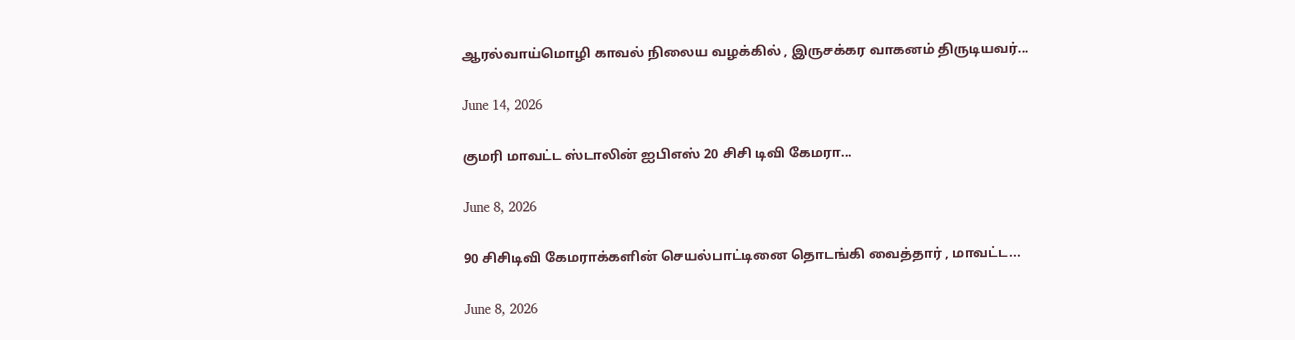ஆரல்வாய்மொழி காவல் நிலைய வழக்கில் , இருசக்கர வாகனம் திருடியவர்...

June 14, 2026

குமரி மாவட்ட ஸ்டாலின் ஐபிஎஸ் 20 சிசி டிவி கேமரா...

June 8, 2026

90 சிசிடிவி கேமராக்களின் செயல்பாட்டினை தொடங்கி வைத்தார் , மாவட்ட...

June 8, 2026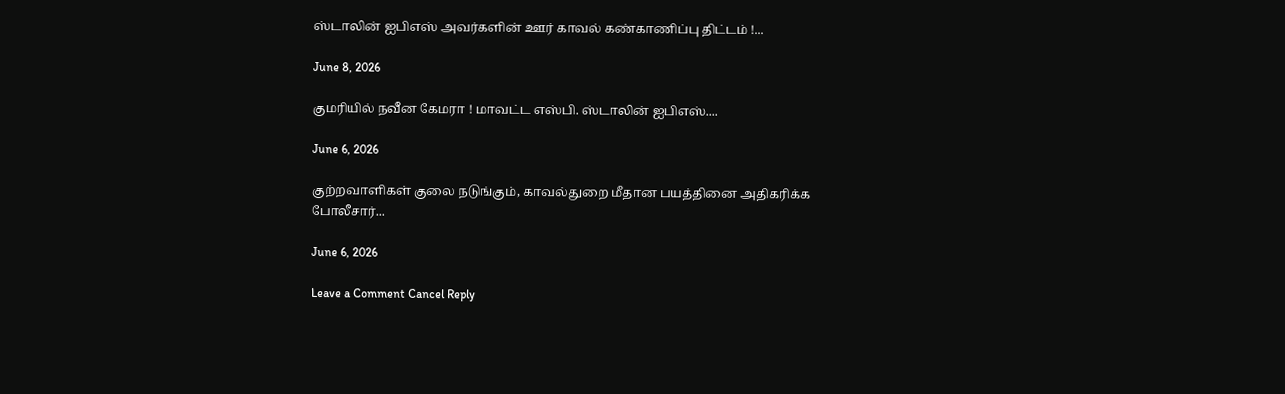ஸ்டாலின் ஐபிஎஸ் அவர்களின் ஊர் காவல் கண்காணிப்பு திட்டம் !...

June 8, 2026

குமரியில் நவீன கேமரா ! மாவட்ட எஸ்பி. ஸ்டாலின் ஐபிஎஸ்....

June 6, 2026

குற்றவாளிகள் குலை நடுங்கும், காவல்துறை மீதான பயத்தினை அதிகரிக்க போலீசார்...

June 6, 2026

Leave a Comment Cancel Reply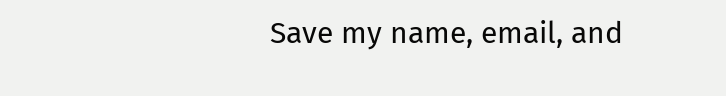Save my name, email, and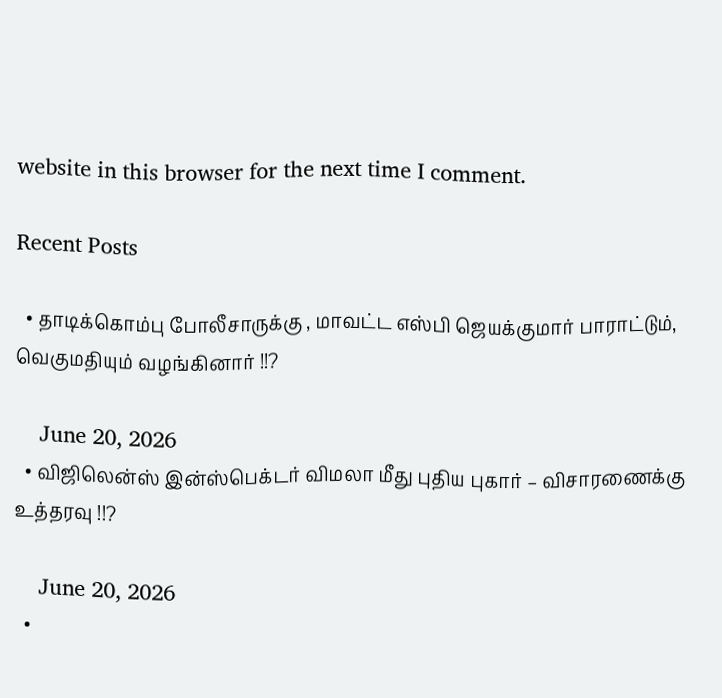website in this browser for the next time I comment.

Recent Posts

  • தாடிக்கொம்பு போலீசாருக்கு , மாவட்ட எஸ்பி ஜெயக்குமார் பாராட்டும், வெகுமதியும் வழங்கினார் !!?

    June 20, 2026
  • விஜிலென்ஸ் இன்ஸ்பெக்டர் விமலா மீது புதிய புகார் – விசாரணைக்கு உத்தரவு !!?

    June 20, 2026
  •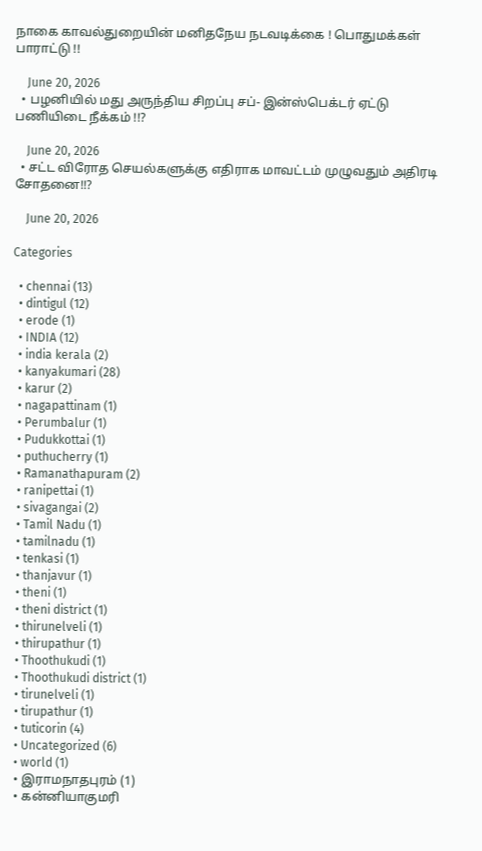நாகை காவல்துறையின் மனிதநேய நடவடிக்கை ! பொதுமக்கள் பாராட்டு !!

    June 20, 2026
  • பழனியில் மது அருந்திய சிறப்பு சப்- இன்ஸ்பெக்டர் ஏட்டு பணியிடை நீக்கம் !!?

    June 20, 2026
  • சட்ட விரோத செயல்களுக்கு எதிராக மாவட்டம் முழுவதும் அதிரடி சோதனை!!?

    June 20, 2026

Categories

  • chennai (13)
  • dintigul (12)
  • erode (1)
  • INDIA (12)
  • india kerala (2)
  • kanyakumari (28)
  • karur (2)
  • nagapattinam (1)
  • Perumbalur (1)
  • Pudukkottai (1)
  • puthucherry (1)
  • Ramanathapuram (2)
  • ranipettai (1)
  • sivagangai (2)
  • Tamil Nadu (1)
  • tamilnadu (1)
  • tenkasi (1)
  • thanjavur (1)
  • theni (1)
  • theni district (1)
  • thirunelveli (1)
  • thirupathur (1)
  • Thoothukudi (1)
  • Thoothukudi district (1)
  • tirunelveli (1)
  • tirupathur (1)
  • tuticorin (4)
  • Uncategorized (6)
  • world (1)
  • இராமநாதபுரம் (1)
  • கன்னியாகுமரி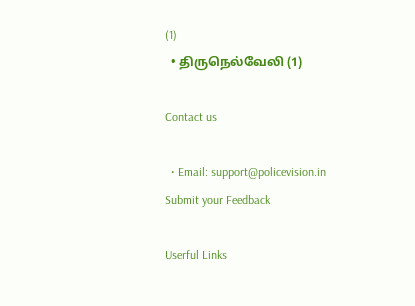(1)
  • திருநெல்வேலி (1)

Contact us

  • Email: support@policevision.in
Submit your Feedback

Userful Links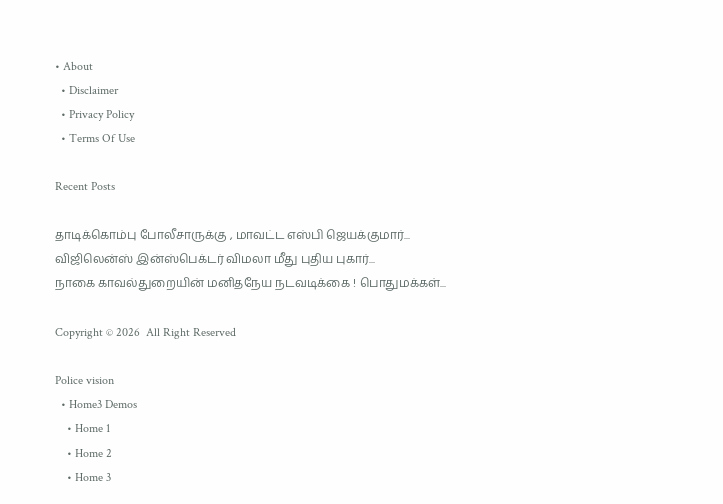• About
  • Disclaimer
  • Privacy Policy
  • Terms Of Use

Recent Posts

தாடிக்கொம்பு போலீசாருக்கு , மாவட்ட எஸ்பி ஜெயக்குமார்...
விஜிலென்ஸ் இன்ஸ்பெக்டர் விமலா மீது புதிய புகார்...
நாகை காவல்துறையின் மனிதநேய நடவடிக்கை ! பொதுமக்கள்...

Copyright © 2026  All Right Reserved

Police vision
  • Home3 Demos
    • Home 1
    • Home 2
    • Home 3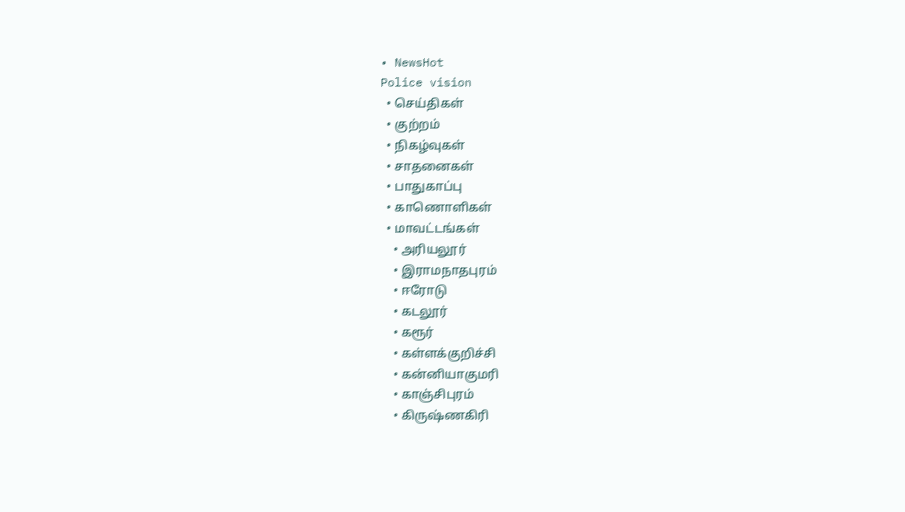• NewsHot
Police vision
  • செய்திகள்
  • குற்றம்
  • நிகழ்வுகள்
  • சாதனைகள்
  • பாதுகாப்பு
  • காணொளிகள்
  • மாவட்டங்கள்
    • அரியலூர்
    • இராமநாதபுரம்
    • ஈரோடு
    • கடலூர்
    • கரூர்
    • கள்ளக்குறிச்சி
    • கன்னியாகுமரி
    • காஞ்சிபுரம்
    • கிருஷ்ணகிரி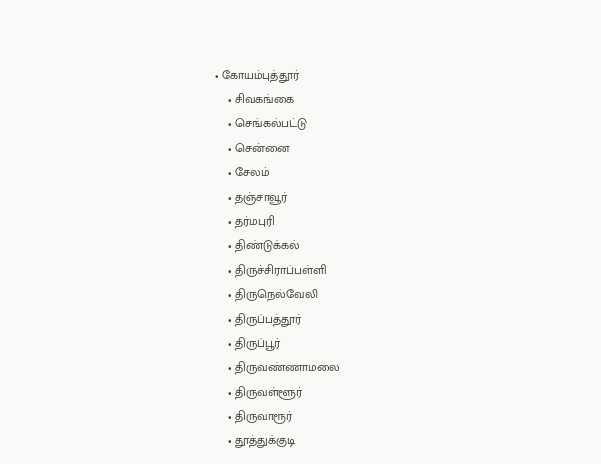• கோயம்புத்தூர்
    • சிவகங்கை
    • செங்கல்பட்டு
    • சென்னை
    • சேலம்
    • தஞ்சாவூர்
    • தர்மபுரி
    • திண்டுக்கல்
    • திருச்சிராப்பள்ளி
    • திருநெல்வேலி
    • திருப்பத்தூர்
    • திருப்பூர்
    • திருவண்ணாமலை
    • திருவள்ளூர்
    • திருவாரூர்
    • தூத்துக்குடி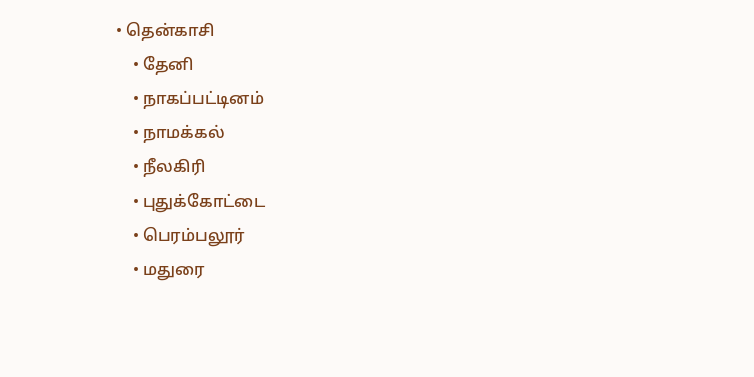• தென்காசி
    • தேனி
    • நாகப்பட்டினம்
    • நாமக்கல்
    • நீலகிரி
    • புதுக்கோட்டை
    • பெரம்பலூர்
    • மதுரை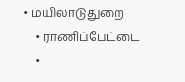• மயிலாடுதுறை
    • ராணிப்பேட்டை
    •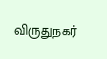விருதுநகர்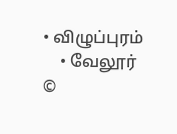• விழுப்புரம்
    • வேலூர்
©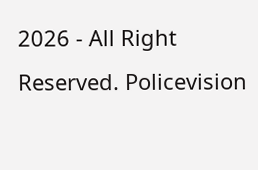2026 - All Right Reserved. Policevision